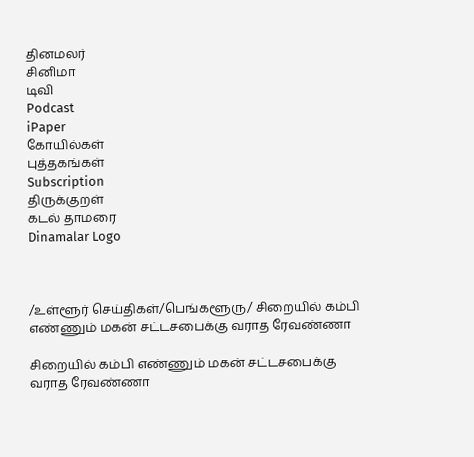தினமலர்
சினிமா
டிவி
Podcast
iPaper
கோயில்கள்
புத்தகங்கள்
Subscription
திருக்குறள்
கடல் தாமரை
Dinamalar Logo



/உள்ளூர் செய்திகள்/பெங்களூரு/ சிறையில் கம்பி எண்ணும் மகன் சட்டசபைக்கு வராத ரேவண்ணா

சிறையில் கம்பி எண்ணும் மகன் சட்டசபைக்கு வராத ரேவண்ணா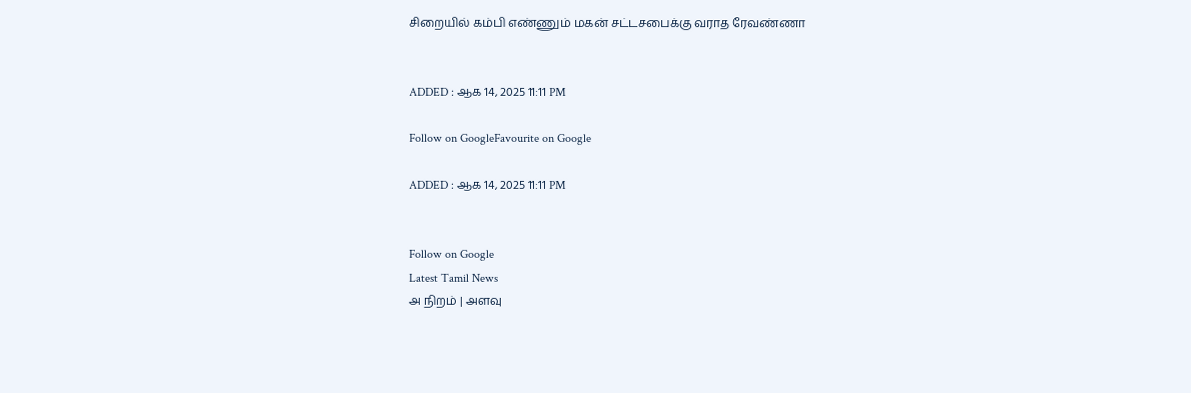சிறையில் கம்பி எண்ணும் மகன் சட்டசபைக்கு வராத ரேவண்ணா


ADDED : ஆக 14, 2025 11:11 PM

Follow on GoogleFavourite on Google

ADDED : ஆக 14, 2025 11:11 PM


Follow on Google
Latest Tamil News
அ நிறம் | அளவு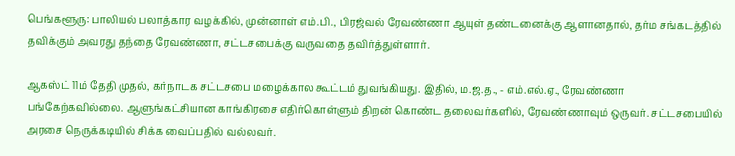பெங்களூரு: பாலியல் பலாத்கார வழக்கில், முன்னாள் எம்.பி., பிரஜ்வல் ரேவண்ணா ஆயுள் தண்டனைக்கு ஆளானதால், தர்ம சங்கடத்தில் தவிக்கும் அவரது தந்தை ரேவண்ணா, சட்டசபைக்கு வருவதை தவிர்த்துள்ளார்.

ஆகஸ்ட் 11ம் தேதி முதல், கர்நாடக சட்டசபை மழைக்கால கூட்டம் துவங்கியது. இதில், ம.ஜ.த., - எம்.எல்.ஏ., ரேவண்ணா பங்கேற்கவில்லை. ஆளுங்கட்சியான காங்கிரசை எதிர்கொள்ளும் திறன் கொண்ட தலைவர்களில், ரேவண்ணாவும் ஒருவர். சட்டசபையில் அரசை நெருக்கடியில் சிக்க வைப்பதில் வல்லவர்.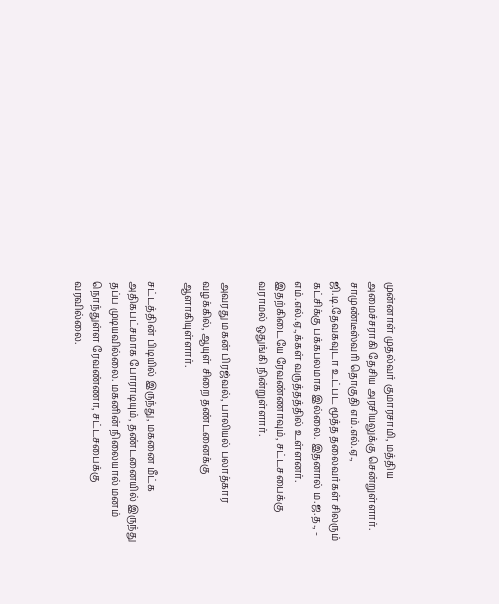முன்னாள் முதல்வர் குமாரசாமி, மத்திய அமைச்சராகி தேசிய அரசியலுக்கு சென்றுள்ளார். சாமுண்டீஸ்வரி தொகுதி எம்.எல்.ஏ., ஜி.டி.தேவகவுடா உட்பட மூத்த தலைவர்கள் சிலரும் கட்சிக்கு பக்கபலமாக இல்லை. இதனால் ம.ஜ.த., - எம்.எல்.ஏ.,க்கள் வருத்தத்தில் உள்ளனர். இதற்கிடையே ரேவண்ணாவும், சட்டசபைக்கு வராமல் ஒதுங்கி நின்றுள்ளார்.

அவரது மகன் பிரஜ்வல், பாலியல் பலாத்கார வழக்கில், ஆயுள் சிறை தண்டனைக்கு ஆளாகியுள்ளார்.

சட்டத்தின் பிடியில் இருந்து, மகனை மீட்க அதிகபட்சமாக போராடியும், தண்டனையில் இருந்து தப்ப முடியவில்லை. மகனின் நிலையால் மனம் நொந்துள்ள ரேவண்ணா, சட்டசபைக்கு வரவில்லை.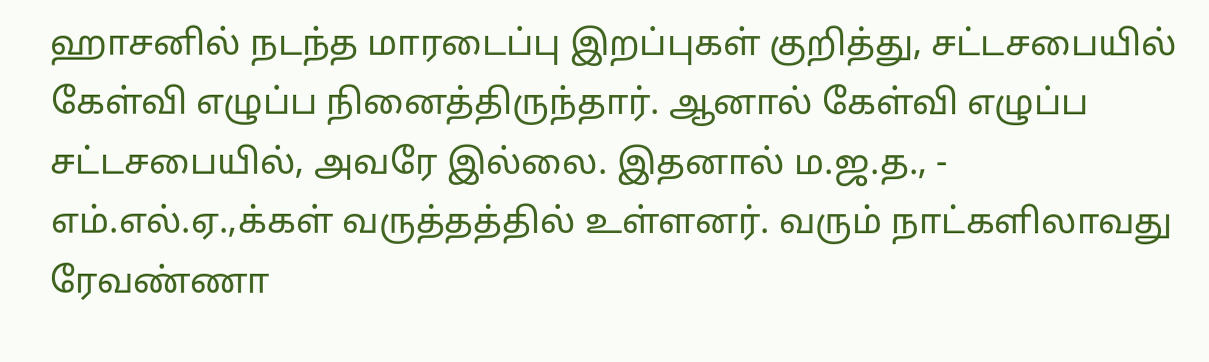ஹாசனில் நடந்த மாரடைப்பு இறப்புகள் குறித்து, சட்டசபையில் கேள்வி எழுப்ப நினைத்திருந்தார். ஆனால் கேள்வி எழுப்ப சட்டசபையில், அவரே இல்லை. இதனால் ம.ஜ.த., - எம்.எல்.ஏ.,க்கள் வருத்தத்தில் உள்ளனர். வரும் நாட்களிலாவது ரேவண்ணா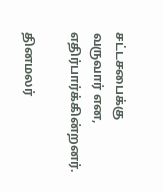சட்டசபைக்கு வருவார் என, எதிர்பார்க்கின்றனர்.

தினமலர்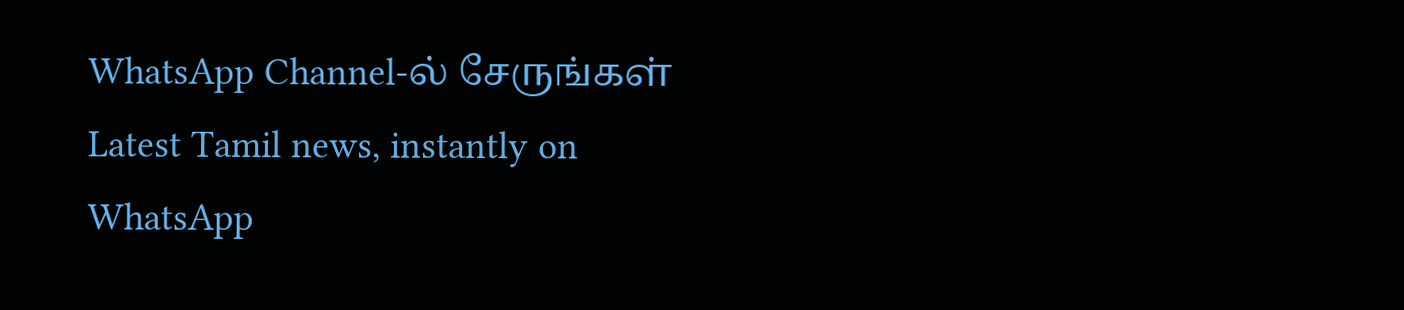WhatsApp Channel-ல் சேருங்கள்
Latest Tamil news, instantly on WhatsApp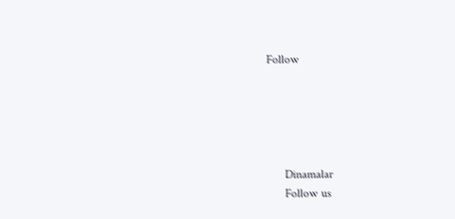Follow





      Dinamalar
      Follow us